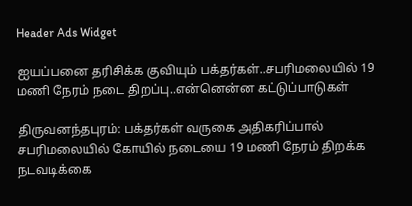Header Ads Widget

ஐயப்பனை தரிசிக்க குவியும் பக்தர்கள்..சபரிமலையில் 19 மணி நேரம் நடை திறப்பு..என்னென்ன கட்டுப்பாடுகள்

திருவனந்தபுரம்: பக்தர்கள் வருகை அதிகரிப்பால் சபரிமலையில் கோயில் நடையை 19 மணி நேரம் திறக்க நடவடிக்கை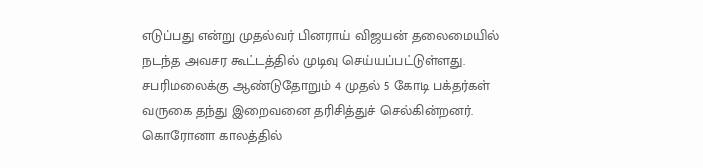எடுப்பது என்று முதல்வர் பினராய் விஜயன் தலைமையில் நடந்த அவசர கூட்டத்தில் முடிவு செய்யப்பட்டுள்ளது. சபரிமலைக்கு ஆண்டுதோறும் 4 முதல் 5 கோடி பக்தர்கள் வருகை தந்து இறைவனை தரிசித்துச் செல்கின்றனர். கொரோனா காலத்தில்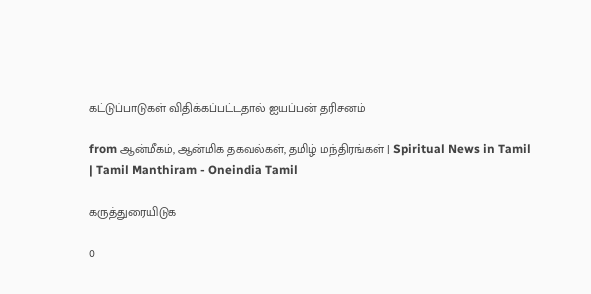கட்டுப்பாடுகள் விதிக்கப்பட்டதால் ஐயப்பன் தரிசனம்

from ஆன்மீகம், ஆன்மிக தகவல்கள், தமிழ் மந்திரங்கள் | Spiritual News in Tamil | Tamil Manthiram - Oneindia Tamil

கருத்துரையிடுக

0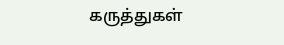கருத்துகள்